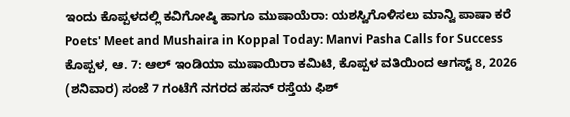ಇಂದು ಕೊಪ್ಪಳದಲ್ಲಿ ಕವಿಗೋಷ್ಠಿ ಹಾಗೂ ಮುಷಾಯೆರಾ: ಯಶಸ್ವಿಗೊಳಿಸಲು ಮಾನ್ವಿ ಪಾಷಾ ಕರೆ
Poets' Meet and Mushaira in Koppal Today: Manvi Pasha Calls for Success
ಕೊಪ್ಪಳ, ಆ. 7: ಆಲ್ ಇಂಡಿಯಾ ಮುಷಾಯಿರಾ ಕಮಿಟಿ, ಕೊಪ್ಪಳ ವತಿಯಿಂದ ಆಗಸ್ಟ್ 8, 2026 (ಶನಿವಾರ) ಸಂಜೆ 7 ಗಂಟೆಗೆ ನಗರದ ಹಸನ್ ರಸ್ತೆಯ ಫಿಶ್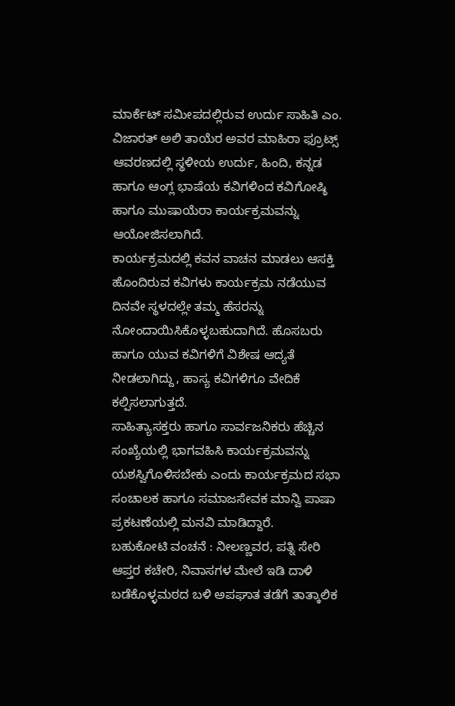ಮಾರ್ಕೆಟ್ ಸಮೀಪದಲ್ಲಿರುವ ಉರ್ದು ಸಾಹಿತಿ ಎಂ. ವಿಜಾರತ್ ಅಲಿ ತಾಯೆರ ಅವರ ಮಾಹಿರಾ ಫ್ರೂಟ್ಸ್ ಆವರಣದಲ್ಲಿ ಸ್ಥಳೀಯ ಉರ್ದು, ಹಿಂದಿ, ಕನ್ನಡ ಹಾಗೂ ಆಂಗ್ಲ ಭಾಷೆಯ ಕವಿಗಳಿಂದ ಕವಿಗೋಷ್ಠಿ ಹಾಗೂ ಮುಷಾಯೆರಾ ಕಾರ್ಯಕ್ರಮವನ್ನು ಆಯೋಜಿಸಲಾಗಿದೆ.
ಕಾರ್ಯಕ್ರಮದಲ್ಲಿ ಕವನ ವಾಚನ ಮಾಡಲು ಆಸಕ್ತಿ ಹೊಂದಿರುವ ಕವಿಗಳು ಕಾರ್ಯಕ್ರಮ ನಡೆಯುವ ದಿನವೇ ಸ್ಥಳದಲ್ಲೇ ತಮ್ಮ ಹೆಸರನ್ನು ನೋಂದಾಯಿಸಿಕೊಳ್ಳಬಹುದಾಗಿದೆ. ಹೊಸಬರು ಹಾಗೂ ಯುವ ಕವಿಗಳಿಗೆ ವಿಶೇಷ ಆದ್ಯತೆ ನೀಡಲಾಗಿದ್ದು, ಹಾಸ್ಯ ಕವಿಗಳಿಗೂ ವೇದಿಕೆ ಕಲ್ಪಿಸಲಾಗುತ್ತದೆ.
ಸಾಹಿತ್ಯಾಸಕ್ತರು ಹಾಗೂ ಸಾರ್ವಜನಿಕರು ಹೆಚ್ಚಿನ ಸಂಖ್ಯೆಯಲ್ಲಿ ಭಾಗವಹಿಸಿ ಕಾರ್ಯಕ್ರಮವನ್ನು ಯಶಸ್ವಿಗೊಳಿಸಬೇಕು ಎಂದು ಕಾರ್ಯಕ್ರಮದ ಸಭಾ ಸಂಚಾಲಕ ಹಾಗೂ ಸಮಾಜಸೇವಕ ಮಾನ್ವಿ ಪಾಷಾ ಪ್ರಕಟಣೆಯಲ್ಲಿ ಮನವಿ ಮಾಡಿದ್ದಾರೆ.
ಬಹುಕೋಟಿ ವಂಚನೆ : ನೀಲಣ್ಣವರ, ಪತ್ನಿ ಸೇರಿ ಆಪ್ತರ ಕಚೇರಿ, ನಿವಾಸಗಳ ಮೇಲೆ ಇಡಿ ದಾಳಿ
ಬಡೆಕೊಳ್ಳಮಠದ ಬಳಿ ಅಪಘಾತ ತಡೆಗೆ ತಾತ್ಕಾಲಿಕ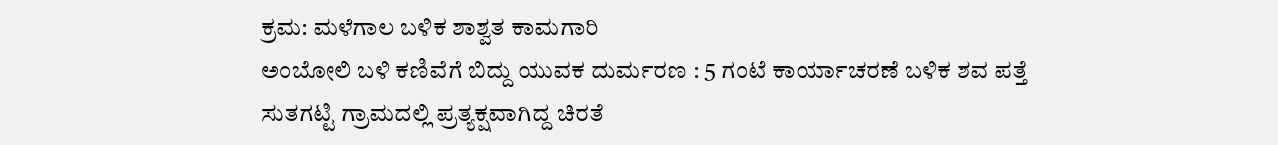ಕ್ರಮ: ಮಳೆಗಾಲ ಬಳಿಕ ಶಾಶ್ವತ ಕಾಮಗಾರಿ
ಅಂಬೋಲಿ ಬಳಿ ಕಣಿವೆಗೆ ಬಿದ್ದು ಯುವಕ ದುರ್ಮರಣ : 5 ಗಂಟೆ ಕಾರ್ಯಾಚರಣೆ ಬಳಿಕ ಶವ ಪತ್ತೆ
ಸುತಗಟ್ಟಿ ಗ್ರಾಮದಲ್ಲಿ ಪ್ರತ್ಯಕ್ಷವಾಗಿದ್ದ ಚಿರತೆ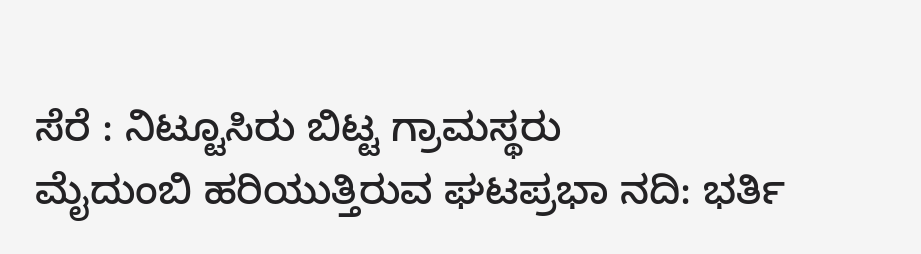ಸೆರೆ : ನಿಟ್ಟೂಸಿರು ಬಿಟ್ಟ ಗ್ರಾಮಸ್ಥರು
ಮೈದುಂಬಿ ಹರಿಯುತ್ತಿರುವ ಘಟಪ್ರಭಾ ನದಿ: ಭರ್ತಿ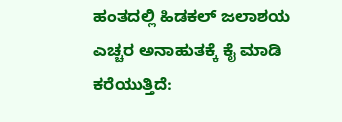ಹಂತದಲ್ಲಿ ಹಿಡಕಲ್ ಜಲಾಶಯ
ಎಚ್ಚರ ಅನಾಹುತಕ್ಕೆ ಕೈ ಮಾಡಿ ಕರೆಯುತ್ತಿದೆ: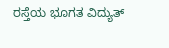ರಸ್ತೆಯ ಭೂಗತ ವಿದ್ಯುತ್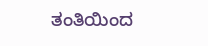ತಂತಿಯಿಂದ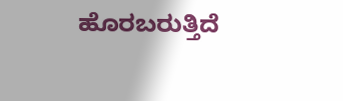ಹೊರಬರುತ್ತಿದೆ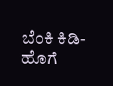ಬೆಂಕಿ ಕಿಡಿ-ಹೊಗೆ